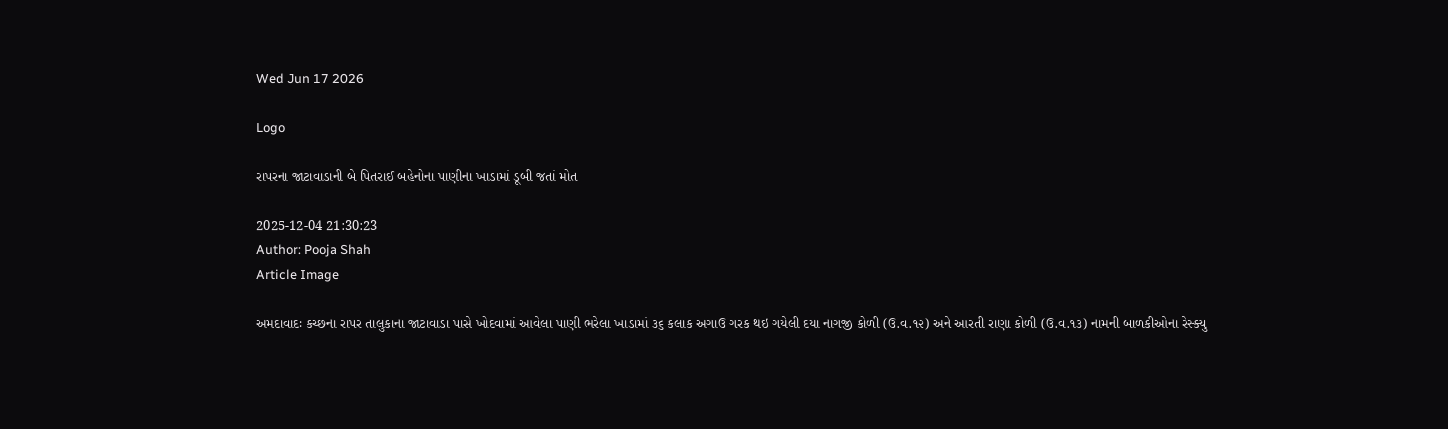Wed Jun 17 2026

Logo

રાપરના જાટાવાડાની બે પિતરાઈ બહેનોના પાણીના ખાડામાં ડૂબી જતાં મોત

2025-12-04 21:30:23
Author: Pooja Shah
Article Image

અમદાવાદઃ કચ્છના રાપર તાલુકાના જાટાવાડા પાસે ખોદવામાં આવેલા પાણી ભરેલા ખાડામાં ૩૬ કલાક અગાઉ ગરક થઇ ગયેલી દયા નાગજી કોળી (ઉ.વ.૧૨) અને આરતી રાણા કોળી (ઉ.વ.૧૩) નામની બાળકીઓના રેસ્ક્યુ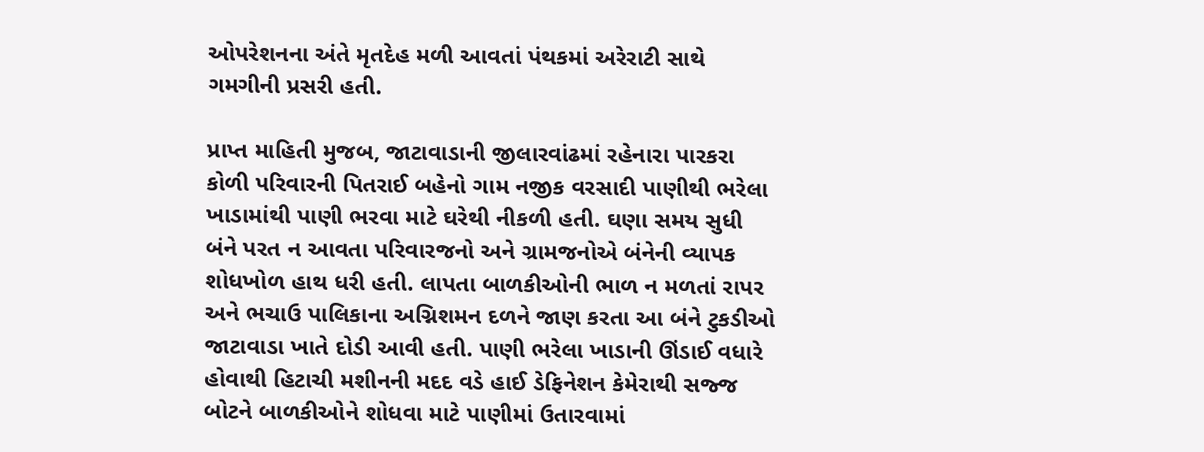ઓપરેશનના અંતે મૃતદેહ મળી આવતાં પંથકમાં અરેરાટી સાથે ગમગીની પ્રસરી હતી.

પ્રાપ્ત માહિતી મુજબ, જાટાવાડાની જીલારવાંઢમાં રહેનારા પારકરા કોળી પરિવારની પિતરાઈ બહેનો ગામ નજીક વરસાદી પાણીથી ભરેલા ખાડામાંથી પાણી ભરવા માટે ઘરેથી નીકળી હતી. ઘણા સમય સુધી બંને પરત ન આવતા પરિવારજનો અને ગ્રામજનોએ બંનેની વ્યાપક શોધખોળ હાથ ધરી હતી. લાપતા બાળકીઓની ભાળ ન મળતાં રાપર અને ભચાઉ પાલિકાના અગ્નિશમન દળને જાણ કરતા આ બંને ટુકડીઓ જાટાવાડા ખાતે દોડી આવી હતી. પાણી ભરેલા ખાડાની ઊંડાઈ વધારે હોવાથી હિટાચી મશીનની મદદ વડે હાઈ ડેફિનેશન કેમેરાથી સજ્જ બોટને બાળકીઓને શોધવા માટે પાણીમાં ઉતારવામાં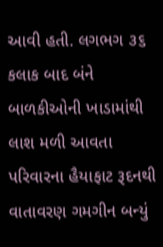આવી હતી. લગભગ ૩૬ કલાક બાદ બંને બાળકીઓની ખાડામાંથી લાશ મળી આવતા પરિવારના હૈયાફાટ રૂદનથી વાતાવરણ ગમગીન બન્યું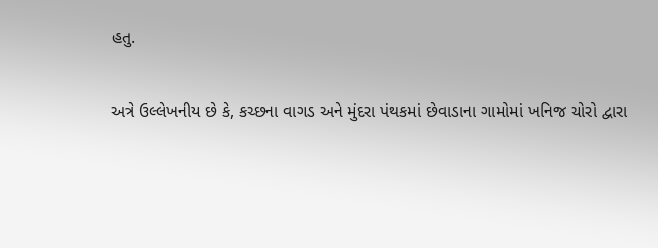હતુ.

અત્રે ઉલ્લેખનીય છે કે, કચ્છના વાગડ અને મુંદરા પંથકમાં છેવાડાના ગામોમાં ખનિજ ચોરો દ્વારા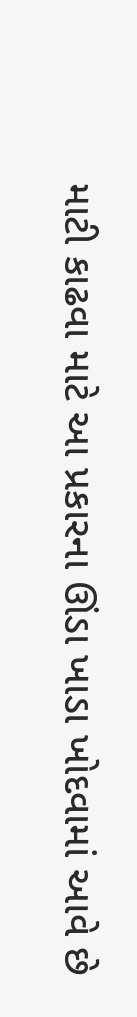માટી કાઢવા માટે આ પ્રકારના ઊંડા ખાડા ખોદવામાં આવે છે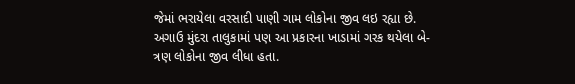જેમાં ભરાયેલા વરસાદી પાણી ગામ લોકોના જીવ લઇ રહ્યા છે. અગાઉ મુંદરા તાલુકામાં પણ આ પ્રકારના ખાડામાં ગરક થયેલા બે-ત્રણ લોકોના જીવ લીધા હતા.